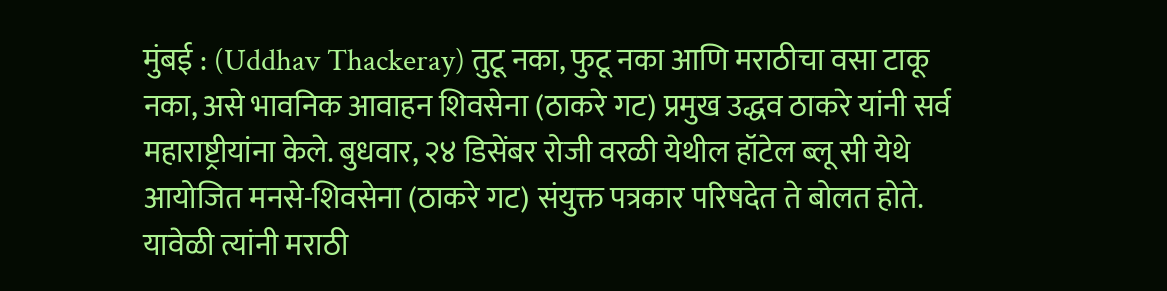मुंबई : (Uddhav Thackeray) तुटू नका, फुटू नका आणि मराठीचा वसा टाकू नका, असे भावनिक आवाहन शिवसेना (ठाकरे गट) प्रमुख उद्धव ठाकरे यांनी सर्व महाराष्ट्रीयांना केले. बुधवार, २४ डिसेंबर रोजी वरळी येथील हॉटेल ब्लू सी येथे आयोजित मनसे-शिवसेना (ठाकरे गट) संयुक्त पत्रकार परिषदेत ते बोलत होते. यावेळी त्यांनी मराठी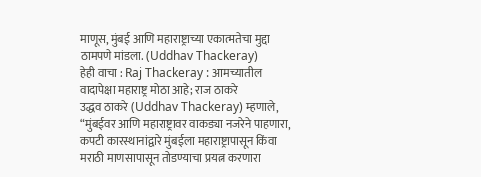माणूस, मुंबई आणि महाराष्ट्राच्या एकात्मतेचा मुद्दा ठामपणे मांडला. (Uddhav Thackeray)
हेही वाचा : Raj Thackeray : आमच्यातील वादापेक्षा महाराष्ट्र मोठा आहे; राज ठाकरे
उद्धव ठाकरे (Uddhav Thackeray) म्हणाले, “मुंबईवर आणि महाराष्ट्रावर वाकड्या नजरेने पाहणारा, कपटी कारस्थानांद्वारे मुंबईला महाराष्ट्रापासून किंवा मराठी माणसापासून तोडण्याचा प्रयत्न करणारा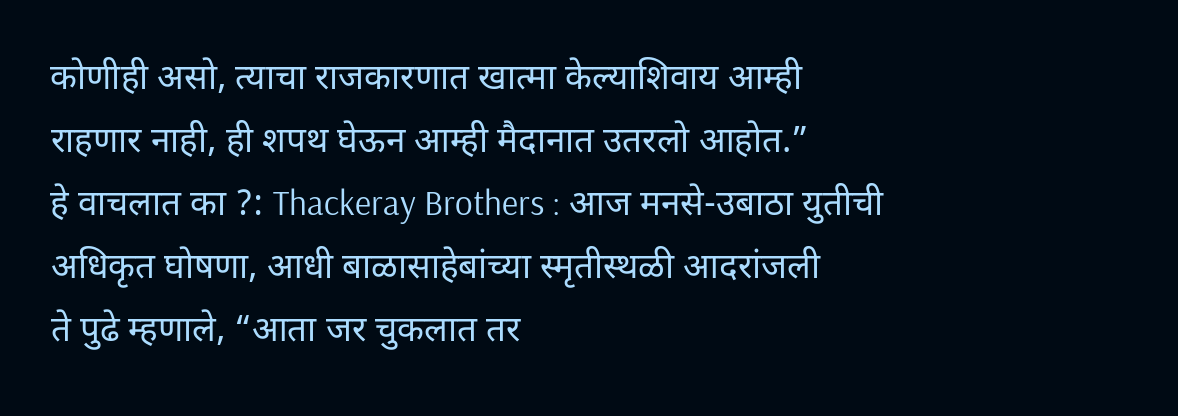कोणीही असो, त्याचा राजकारणात खात्मा केल्याशिवाय आम्ही राहणार नाही, ही शपथ घेऊन आम्ही मैदानात उतरलो आहोत.”
हे वाचलात का ?: Thackeray Brothers : आज मनसे-उबाठा युतीची अधिकृत घोषणा, आधी बाळासाहेबांच्या स्मृतीस्थळी आदरांजली
ते पुढे म्हणाले, “आता जर चुकलात तर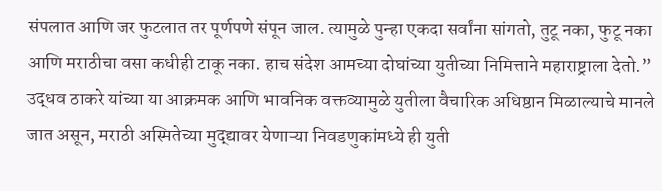संपलात आणि जर फुटलात तर पूर्णपणे संपून जाल. त्यामुळे पुन्हा एकदा सर्वांना सांगतो, तुटू नका, फुटू नका आणि मराठीचा वसा कधीही टाकू नका. हाच संदेश आमच्या दोघांच्या युतीच्या निमित्ताने महाराष्ट्राला देतो.” उद्धव ठाकरे यांच्या या आक्रमक आणि भावनिक वक्तव्यामुळे युतीला वैचारिक अधिष्ठान मिळाल्याचे मानले जात असून, मराठी अस्मितेच्या मुद्द्यावर येणाऱ्या निवडणुकांमध्ये ही युती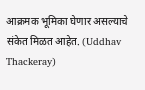आक्रमक भूमिका घेणार असल्याचे संकेत मिळत आहेत. (Uddhav Thackeray)